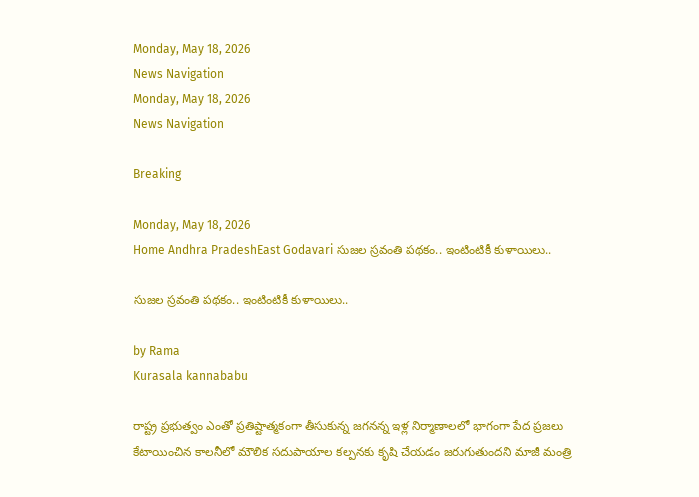Monday, May 18, 2026
News Navigation
Monday, May 18, 2026
News Navigation

Breaking

Monday, May 18, 2026
Home Andhra PradeshEast Godavari సుజల స్రవంతి పథకం.. ఇంటింటికీ కుళాయిలు..

సుజల స్రవంతి పథకం.. ఇంటింటికీ కుళాయిలు..

by Rama
Kurasala kannababu

రాష్ట్ర ప్రభుత్వం ఎంతో ప్రతిష్టాత్మకంగా తీసుకున్న జగనన్న ఇళ్ల నిర్మాణాలలో భాగంగా పేద ప్రజలు కేటాయించిన కాలనీలో మౌలిక సదుపాయాల కల్పనకు కృషి చేయడం జరుగుతుందని మాజీ మంత్రి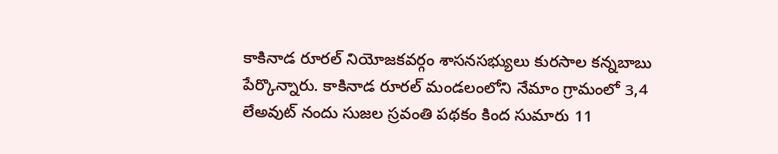కాకినాడ రూరల్ నియోజకవర్గం శాసనసభ్యులు కురసాల కన్నబాబు పేర్కొన్నారు. కాకినాడ రూరల్ మండలంలోని నేమాం గ్రామంలో 3,4 లేఅవుట్ నందు సుజల స్రవంతి పథకం కింద సుమారు 11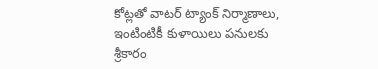కోట్లతో వాటర్ ట్యాంక్ నిర్మాణాలు, ఇంటింటికీ కుళాయిలు పనులకు శ్రీకారం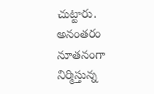చుట్టారు. అనంతరం నూతనంగా నిర్మిస్తున్న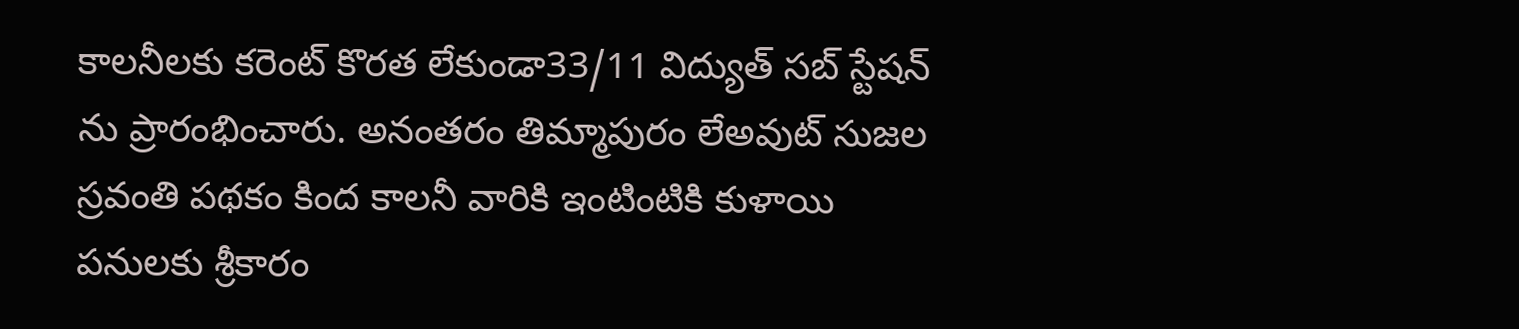కాలనీలకు కరెంట్ కొరత లేకుండా33/11 విద్యుత్ సబ్ స్టేషన్ ను ప్రారంభించారు. అనంతరం తిమ్మాపురం లేఅవుట్ సుజల స్రవంతి పథకం కింద కాలనీ వారికి ఇంటింటికి కుళాయి పనులకు శ్రీకారం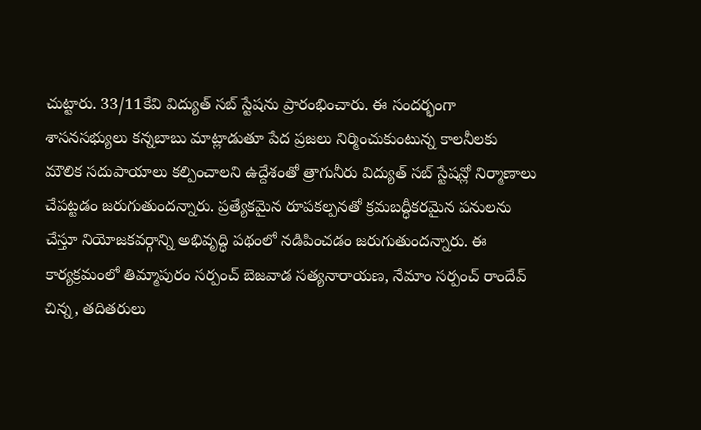చుట్టారు. 33/11కేవి విద్యుత్ సబ్ స్టేషను ప్రారంభించారు. ఈ సందర్భంగా శాసనసభ్యులు కన్నబాబు మాట్లాడుతూ పేద ప్రజలు నిర్మించుకుంటున్న కాలనీలకు మౌలిక సదుపాయాలు కల్పించాలని ఉద్దేశంతో త్రాగునీరు విద్యుత్ సబ్ స్టేషన్లో నిర్మాణాలు చేపట్టడం జరుగుతుందన్నారు. ప్రత్యేకమైన రూపకల్పనతో క్రమబద్ధీకరమైన పనులను చేస్తూ నియోజకవర్గాన్ని అభివృద్ధి పథంలో నడిపించడం జరుగుతుందన్నారు. ఈ కార్యక్రమంలో తిమ్మాపురం సర్పంచ్ బెజవాడ సత్యనారాయణ, నేమాం సర్పంచ్ రాందేవ్ చిన్న, తదితరులు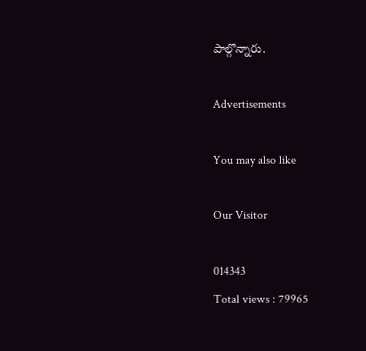పాల్గొన్నారు.

Advertisements

You may also like

Our Visitor

014343
Total views : 79965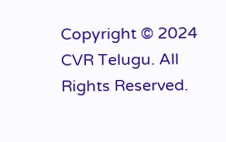Copyright © 2024 CVR Telugu. All Rights Reserved.